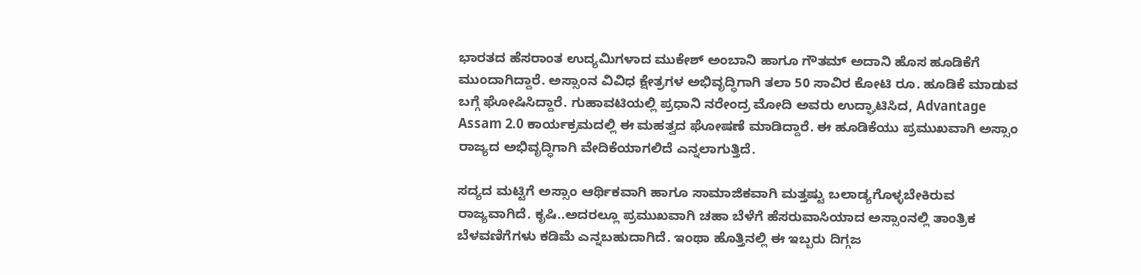ಭಾರತದ ಹೆಸರಾಂತ ಉದ್ಯಮಿಗಳಾದ ಮುಕೇಶ್ ಅಂಬಾನಿ ಹಾಗೂ ಗೌತಮ್ ಅದಾನಿ ಹೊಸ ಹೂಡಿಕೆಗೆ ಮುಂದಾಗಿದ್ದಾರೆ. ಅಸ್ಸಾಂನ ವಿವಿಧ ಕ್ಷೇತ್ರಗಳ ಅಭಿವೃದ್ಧಿಗಾಗಿ ತಲಾ 50 ಸಾವಿರ ಕೋಟಿ ರೂ. ಹೂಡಿಕೆ ಮಾಡುವ ಬಗ್ಗೆ ಘೋಷಿಸಿದ್ದಾರೆ. ಗುಹಾವಟಿಯಲ್ಲಿ ಪ್ರಧಾನಿ ನರೇಂದ್ರ ಮೋದಿ ಅವರು ಉದ್ಘಾಟಿಸಿದ, Advantage Assam 2.0 ಕಾರ್ಯಕ್ರಮದಲ್ಲಿ ಈ ಮಹತ್ವದ ಘೋಷಣೆ ಮಾಡಿದ್ದಾರೆ. ಈ ಹೂಡಿಕೆಯು ಪ್ರಮುಖವಾಗಿ ಅಸ್ಸಾಂ ರಾಜ್ಯದ ಅಭಿವೃದ್ಧಿಗಾಗಿ ವೇದಿಕೆಯಾಗಲಿದೆ ಎನ್ನಲಾಗುತ್ತಿದೆ.

ಸದ್ಯದ ಮಟ್ಟಿಗೆ ಅಸ್ಸಾಂ ಆರ್ಥಿಕವಾಗಿ ಹಾಗೂ ಸಾಮಾಜಿಕವಾಗಿ ಮತ್ತಷ್ಟು ಬಲಾಡ್ಯಗೊಳ್ಳಬೇಕಿರುವ ರಾಜ್ಯವಾಗಿದೆ. ಕೃಷಿ..ಅದರಲ್ಲೂ ಪ್ರಮುಖವಾಗಿ ಚಹಾ ಬೆಳೆಗೆ ಹೆಸರುವಾಸಿಯಾದ ಅಸ್ಸಾಂನಲ್ಲಿ ತಾಂತ್ರಿಕ ಬೆಳವಣಿಗೆಗಳು ಕಡಿಮೆ ಎನ್ನಬಹುದಾಗಿದೆ. ಇಂಥಾ ಹೊತ್ತಿನಲ್ಲಿ ಈ ಇಬ್ಬರು ದಿಗ್ಗಜ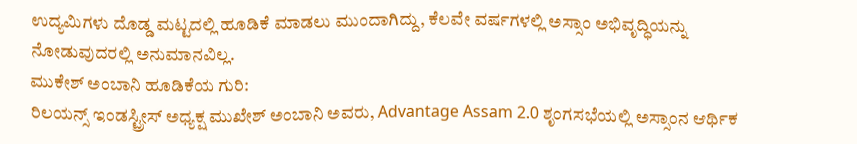ಉದ್ಯಮಿಗಳು ದೊಡ್ಡ ಮಟ್ಟದಲ್ಲಿ ಹೂಡಿಕೆ ಮಾಡಲು ಮುಂದಾಗಿದ್ದು, ಕೆಲವೇ ವರ್ಷಗಳಲ್ಲಿ ಅಸ್ಸಾಂ ಅಭಿವೃದ್ಧಿಯನ್ನು ನೋಡುವುದರಲ್ಲಿ ಅನುಮಾನವಿಲ್ಲ.
ಮುಕೇಶ್ ಅಂಬಾನಿ ಹೂಡಿಕೆಯ ಗುರಿ:
ರಿಲಯನ್ಸ್ ಇಂಡಸ್ಟ್ರೀಸ್ ಅಧ್ಯಕ್ಷ ಮುಖೇಶ್ ಅಂಬಾನಿ ಅವರು, Advantage Assam 2.0 ಶೃಂಗಸಭೆಯಲ್ಲಿ ಅಸ್ಸಾಂನ ಆರ್ಥಿಕ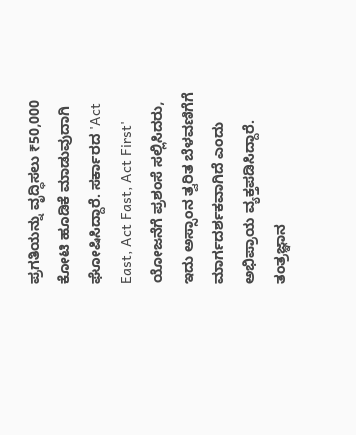ಪ್ರಗತಿಯನ್ನು ವೃದ್ಧಿಸಲು ₹50,000 ಕೋಟಿ ಹೂಡಿಕೆ ಮಾಡುವುದಾಗಿ ಘೋಷಿಸಿದ್ದಾರೆ. ಸರ್ಕಾರದ 'Act East, Act Fast, Act First' ಯೋಜನೆಗೆ ಪ್ರಶಂಸೆ ಸಲ್ಲಿಸಿದರು, ಇದು ಅಸ್ಸಾಂನ ತ್ವರಿತ ಬೆಳವಣಿಗೆಗೆ ಮಾರ್ಗದರ್ಶಕವಾಗಿದೆ ಎಂದು ಅಭಿಪ್ರಾಯ ವ್ಯಕ್ತಪಡಿಸಿದ್ದಾರೆ.
ತಂತ್ರಜ್ಞಾನ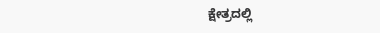ಕ್ಷೇತ್ರದಲ್ಲಿ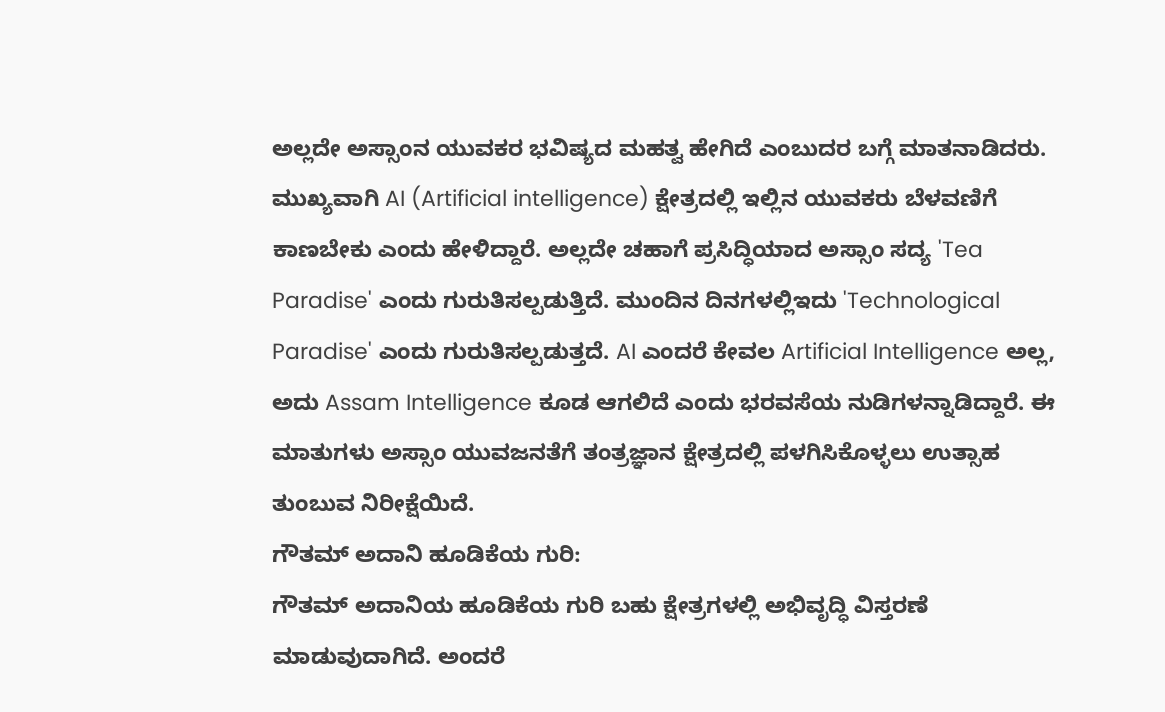ಅಲ್ಲದೇ ಅಸ್ಸಾಂನ ಯುವಕರ ಭವಿಷ್ಯದ ಮಹತ್ವ ಹೇಗಿದೆ ಎಂಬುದರ ಬಗ್ಗೆ ಮಾತನಾಡಿದರು. ಮುಖ್ಯವಾಗಿ AI (Artificial intelligence) ಕ್ಷೇತ್ರದಲ್ಲಿ ಇಲ್ಲಿನ ಯುವಕರು ಬೆಳವಣಿಗೆ ಕಾಣಬೇಕು ಎಂದು ಹೇಳಿದ್ದಾರೆ. ಅಲ್ಲದೇ ಚಹಾಗೆ ಪ್ರಸಿದ್ಧಿಯಾದ ಅಸ್ಸಾಂ ಸದ್ಯ 'Tea Paradise' ಎಂದು ಗುರುತಿಸಲ್ಪಡುತ್ತಿದೆ. ಮುಂದಿನ ದಿನಗಳಲ್ಲಿಇದು 'Technological Paradise' ಎಂದು ಗುರುತಿಸಲ್ಪಡುತ್ತದೆ. AI ಎಂದರೆ ಕೇವಲ Artificial Intelligence ಅಲ್ಲ, ಅದು Assam Intelligence ಕೂಡ ಆಗಲಿದೆ ಎಂದು ಭರವಸೆಯ ನುಡಿಗಳನ್ನಾಡಿದ್ದಾರೆ. ಈ ಮಾತುಗಳು ಅಸ್ಸಾಂ ಯುವಜನತೆಗೆ ತಂತ್ರಜ್ಞಾನ ಕ್ಷೇತ್ರದಲ್ಲಿ ಪಳಗಿಸಿಕೊಳ್ಳಲು ಉತ್ಸಾಹ ತುಂಬುವ ನಿರೀಕ್ಷೆಯಿದೆ.
ಗೌತಮ್ ಅದಾನಿ ಹೂಡಿಕೆಯ ಗುರಿ:
ಗೌತಮ್ ಅದಾನಿಯ ಹೂಡಿಕೆಯ ಗುರಿ ಬಹು ಕ್ಷೇತ್ರಗಳಲ್ಲಿ ಅಭಿವೃದ್ಧಿ ವಿಸ್ತರಣೆ ಮಾಡುವುದಾಗಿದೆ. ಅಂದರೆ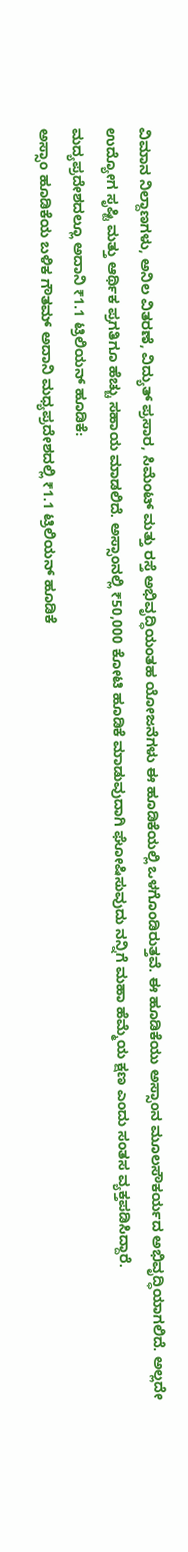ವಿಮಾನ ನಿಲ್ದಾಣಗಳು, ಅನಿಲ ವಿತರಣೆ, ವಿದ್ಯುತ್ ಪ್ರಸಾರ, ಸಿಮೆಂಟ್ ಮತ್ತು ರಸ್ತೆ ಅಭಿವೃದ್ಧಿಯಂತಹ ಯೋಜನೆಗಳು ಈ ಹೂಡಿಕೆಯಲ್ಲಿ ಒಳಗೊಂಡಿರುತ್ತವೆ. ಈ ಹೂಡಿಕೆಯು ಅಸ್ಸಾಂನ ಮೂಲಸೌಕರ್ಯದ ಅಭಿವೃದ್ಧಿಯಾಗಲಿದೆ. ಅಲ್ಲದೇ ಉದ್ಯೋಗ ಸೃಷ್ಟಿ ಮತ್ತು ಆರ್ಥಿಕ ಪ್ರಗತಿಗೂ ಹೆಚ್ಚು ಸಹಾಯ ಮಾಡಲಿದೆ. ಅಸ್ಸಾಂನಲ್ಲಿ ₹50,000 ಕೋಟಿ ಹೂಡಿಕೆ ಮಾಡುವುದಾಗಿ ಘೋಷಿಸುವುದು ನನ್ನಿಗೆ ಮಹಾ ಹೆಮ್ಮೆಯ ಕ್ಷಣ ಎಂದು ಸಂತಸ ವ್ಯಕ್ತಪಡಿಸಿದ್ದಾರೆ.
ಮದ್ಯಪ್ರದೇಶದಲ್ಲೂ ಅದಾನಿ ₹1.1 ಟ್ರಿಲಿಯನ್ ಹೂಡಿಕೆ:
ಅಸ್ಸಾಂ ಹೂಡಿಕೆಯ ಬಳಿಕ ಗೌತಮ್ ಅದಾನಿ ಮಧ್ಯಪ್ರದೇಶದಲ್ಲಿ ₹1.1 ಟ್ರಿಲಿಯನ್ ಹೂಡಿಕೆ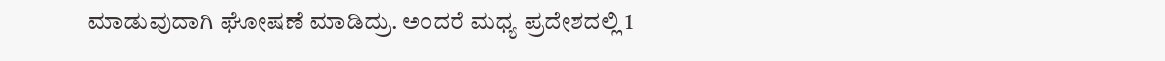ಮಾಡುವುದಾಗಿ ಘೋಷಣೆ ಮಾಡಿದ್ರು. ಅಂದರೆ ಮಧ್ಯ ಪ್ರದೇಶದಲ್ಲಿ 1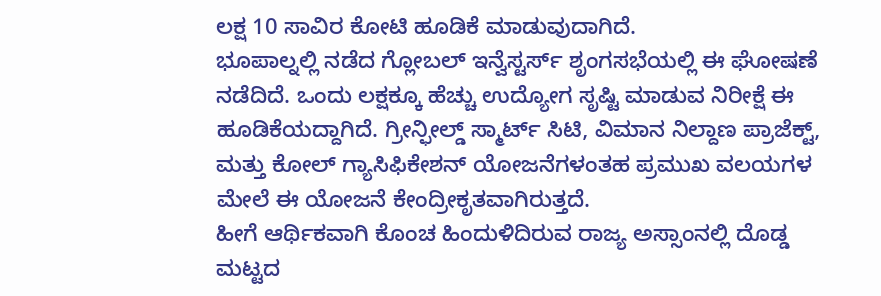ಲಕ್ಷ 10 ಸಾವಿರ ಕೋಟಿ ಹೂಡಿಕೆ ಮಾಡುವುದಾಗಿದೆ.
ಭೂಪಾಲ್ನಲ್ಲಿ ನಡೆದ ಗ್ಲೋಬಲ್ ಇನ್ವೆಸ್ಟರ್ಸ್ ಶೃಂಗಸಭೆಯಲ್ಲಿ ಈ ಘೋಷಣೆ ನಡೆದಿದೆ. ಒಂದು ಲಕ್ಷಕ್ಕೂ ಹೆಚ್ಚು ಉದ್ಯೋಗ ಸೃಷ್ಟಿ ಮಾಡುವ ನಿರೀಕ್ಷೆ ಈ ಹೂಡಿಕೆಯದ್ದಾಗಿದೆ. ಗ್ರೀನ್ಫೀಲ್ಡ್ ಸ್ಮಾರ್ಟ್ ಸಿಟಿ, ವಿಮಾನ ನಿಲ್ದಾಣ ಪ್ರಾಜೆಕ್ಟ್, ಮತ್ತು ಕೋಲ್ ಗ್ಯಾಸಿಫಿಕೇಶನ್ ಯೋಜನೆಗಳಂತಹ ಪ್ರಮುಖ ವಲಯಗಳ ಮೇಲೆ ಈ ಯೋಜನೆ ಕೇಂದ್ರೀಕೃತವಾಗಿರುತ್ತದೆ.
ಹೀಗೆ ಆರ್ಥಿಕವಾಗಿ ಕೊಂಚ ಹಿಂದುಳಿದಿರುವ ರಾಜ್ಯ ಅಸ್ಸಾಂನಲ್ಲಿ ದೊಡ್ಡ ಮಟ್ಟದ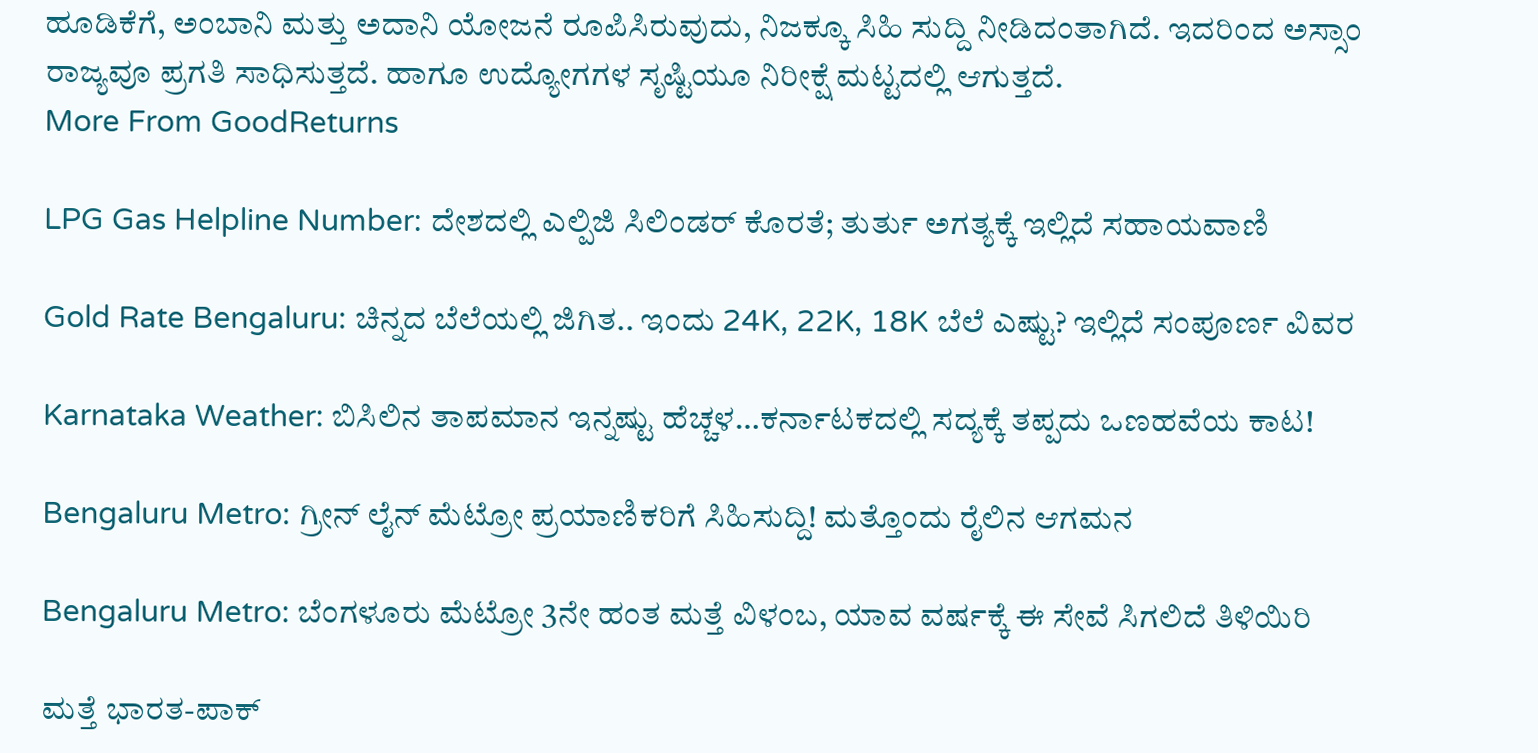ಹೂಡಿಕೆಗೆ, ಅಂಬಾನಿ ಮತ್ತು ಅದಾನಿ ಯೋಜನೆ ರೂಪಿಸಿರುವುದು, ನಿಜಕ್ಕೂ ಸಿಹಿ ಸುದ್ದಿ ನೀಡಿದಂತಾಗಿದೆ. ಇದರಿಂದ ಅಸ್ಸಾಂ ರಾಜ್ಯವೂ ಪ್ರಗತಿ ಸಾಧಿಸುತ್ತದೆ. ಹಾಗೂ ಉದ್ಯೋಗಗಳ ಸೃಷ್ಟಿಯೂ ನಿರೀಕ್ಷೆ ಮಟ್ಟದಲ್ಲಿ ಆಗುತ್ತದೆ.
More From GoodReturns

LPG Gas Helpline Number: ದೇಶದಲ್ಲಿ ಎಲ್ಪಿಜಿ ಸಿಲಿಂಡರ್ ಕೊರತೆ; ತುರ್ತು ಅಗತ್ಯಕ್ಕೆ ಇಲ್ಲಿದೆ ಸಹಾಯವಾಣಿ

Gold Rate Bengaluru: ಚಿನ್ನದ ಬೆಲೆಯಲ್ಲಿ ಜಿಗಿತ.. ಇಂದು 24K, 22K, 18K ಬೆಲೆ ಎಷ್ಟು? ಇಲ್ಲಿದೆ ಸಂಪೂರ್ಣ ವಿವರ

Karnataka Weather: ಬಿಸಿಲಿನ ತಾಪಮಾನ ಇನ್ನಷ್ಟು ಹೆಚ್ಚಳ…ಕರ್ನಾಟಕದಲ್ಲಿ ಸದ್ಯಕ್ಕೆ ತಪ್ಪದು ಒಣಹವೆಯ ಕಾಟ!

Bengaluru Metro: ಗ್ರೀನ್ ಲೈನ್ ಮೆಟ್ರೋ ಪ್ರಯಾಣಿಕರಿಗೆ ಸಿಹಿಸುದ್ದಿ! ಮತ್ತೊಂದು ರೈಲಿನ ಆಗಮನ

Bengaluru Metro: ಬೆಂಗಳೂರು ಮೆಟ್ರೋ 3ನೇ ಹಂತ ಮತ್ತೆ ವಿಳಂಬ, ಯಾವ ವರ್ಷಕ್ಕೆ ಈ ಸೇವೆ ಸಿಗಲಿದೆ ತಿಳಿಯಿರಿ

ಮತ್ತೆ ಭಾರತ-ಪಾಕ್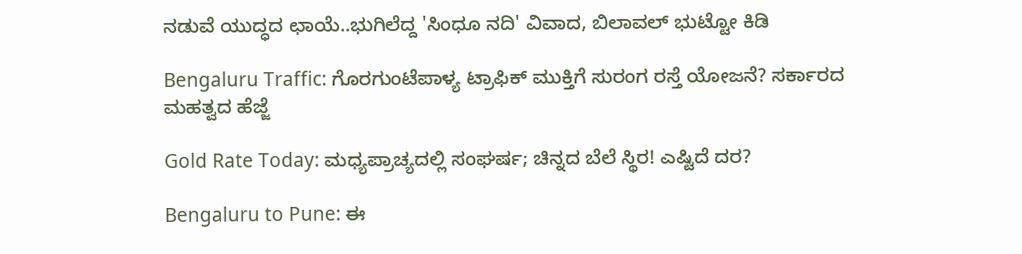ನಡುವೆ ಯುದ್ಧದ ಛಾಯೆ..ಭುಗಿಲೆದ್ದ 'ಸಿಂಧೂ ನದಿ' ವಿವಾದ, ಬಿಲಾವಲ್ ಭುಟ್ಟೋ ಕಿಡಿ

Bengaluru Traffic: ಗೊರಗುಂಟೆಪಾಳ್ಯ ಟ್ರಾಫಿಕ್ ಮುಕ್ತಿಗೆ ಸುರಂಗ ರಸ್ತೆ ಯೋಜನೆ? ಸರ್ಕಾರದ ಮಹತ್ವದ ಹೆಜ್ಜೆ

Gold Rate Today: ಮಧ್ಯಪ್ರಾಚ್ಯದಲ್ಲಿ ಸಂಘರ್ಷ; ಚಿನ್ನದ ಬೆಲೆ ಸ್ಥಿರ! ಎಷ್ಟಿದೆ ದರ?

Bengaluru to Pune: ಈ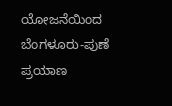ಯೋಜನೆಯಿಂದ ಬೆಂಗಳೂರು-ಪುಣೆ ಪ್ರಯಾಣ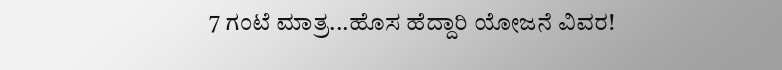7 ಗಂಟೆ ಮಾತ್ರ...ಹೊಸ ಹೆದ್ದಾರಿ ಯೋಜನೆ ವಿವರ!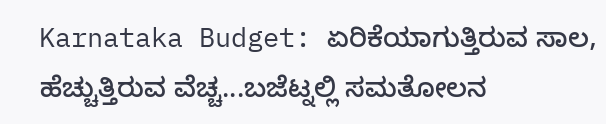Karnataka Budget: ಏರಿಕೆಯಾಗುತ್ತಿರುವ ಸಾಲ, ಹೆಚ್ಚುತ್ತಿರುವ ವೆಚ್ಚ...ಬಜೆಟ್ನಲ್ಲಿ ಸಮತೋಲನ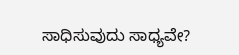ಸಾಧಿಸುವುದು ಸಾಧ್ಯವೇ?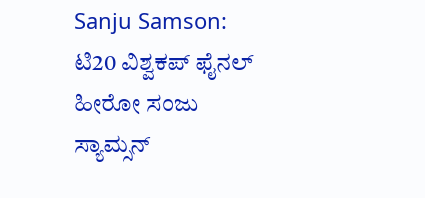Sanju Samson: ಟಿ20 ವಿಶ್ವಕಪ್ ಫೈನಲ್ ಹೀರೋ ಸಂಜು ಸ್ಯಾಮ್ಸನ್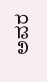ಅವರ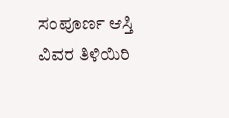ಸಂಪೂರ್ಣ ಆಸ್ತಿ ವಿವರ ತಿಳಿಯಿರಿ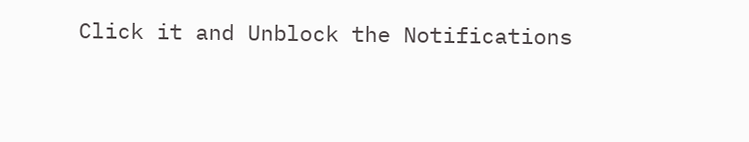Click it and Unblock the Notifications